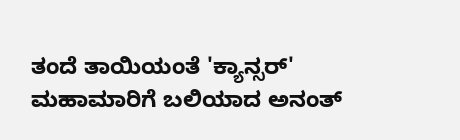ತಂದೆ ತಾಯಿಯಂತೆ 'ಕ್ಯಾನ್ಸರ್' ಮಹಾಮಾರಿಗೆ ಬಲಿಯಾದ ಅನಂತ್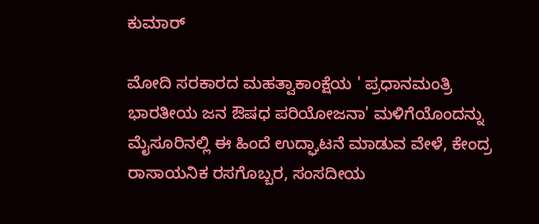ಕುಮಾರ್

ಮೋದಿ ಸರಕಾರದ ಮಹತ್ವಾಕಾಂಕ್ಷೆಯ ' ಪ್ರಧಾನಮಂತ್ರಿ ಭಾರತೀಯ ಜನ ಔಷಧ ಪರಿಯೋಜನಾ' ಮಳಿಗೆಯೊಂದನ್ನು ಮೈಸೂರಿನಲ್ಲಿ ಈ ಹಿಂದೆ ಉದ್ಘಾಟನೆ ಮಾಡುವ ವೇಳೆ, ಕೇಂದ್ರ ರಾಸಾಯನಿಕ ರಸಗೊಬ್ಬರ, ಸಂಸದೀಯ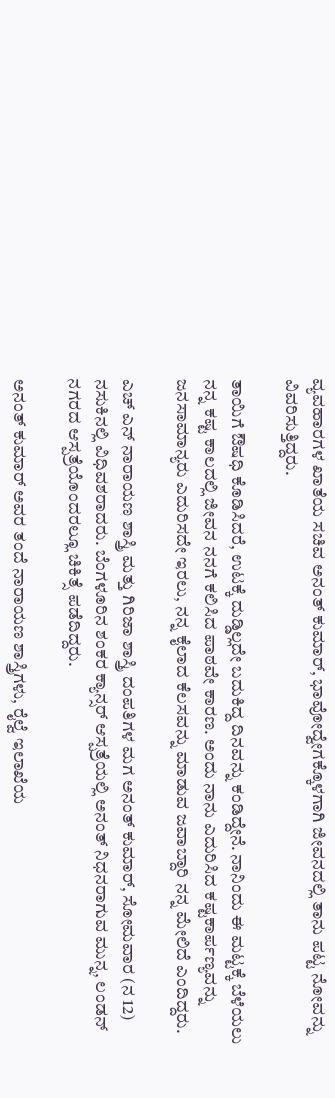ವ್ಯವಹಾರಗಳ ಖಾತೆಯ ಸಚಿವ ಅನಂತ್ ಕುಮಾರ್, ಭಾವೋದ್ವೇಗಕ್ಕೊಳಗಾಗಿ ಜೀವನದಲ್ಲಿ ತಾನು ಪಟ್ಟ ನೋವನ್ನು ವಿವರಿಸುತ್ತಿದ್ದರು.

ತಾಯಿಗೆ ಔಷಧಿ ಕೊಡಿಸಿದರೆ, ಉಟಕ್ಕೆ ದುಡ್ಡಿಲ್ಲದೇ ಬದುಕಿದ್ದ ದಿನವನ್ನು ಕಂಡಿದ್ದೇನೆ. ನಾನಿಂದು ಈ ಮಟ್ಟಕ್ಕೆ ಬೆಳೆಯಲು ನನ್ನ ಕಷ್ಟ ಕಾಲದಲ್ಲಿ ಜೀವನ ನನಗೆ ಕಲಿಸಿದ ಪಾಠವೇ ಕಾರಣ. ಅಂದು ನಾನು ಎದುರಿಸಿದ ಕಷ್ಟಕಾರ್ಪಣ್ಯವನ್ನು ಜನಸಾಮಾನ್ಯರು ಎದುರಿಸದೇ ಇರಲು, ನನ್ನ ಕೈಲಾದ ಕೆಲಸವನ್ನು ಮಾಡುವ ಜವಾಬ್ದಾರಿ ನನ್ನ ಮೇಲಿದೆ ಎಂದಿದ್ದರು.

ಎಚ್ ಎನ್ ನಾರಾಯಣ ಶಾಸ್ತ್ರಿ ಮತ್ತು ಗಿರಿಜಾ ಶಾಸ್ತ್ರಿ ದಂಪತಿಗಳ ಮಗ ಅನಂತ್ ಕುಮಾರ್, ಸೋಮವಾರ (ನ 12) ನಸುಕಿನಲ್ಲಿ ವಿಧಿವಶರಾದರು. ಬೆಂಗಳೂರಿನ ಶಂಕರ ಕ್ಯಾನ್ಸರ್ ಆಸ್ಪತ್ರೆಯಲ್ಲಿ ಅನಂತ್ ನಿಧನರಾಗುವ ಮುನ್ನ, ಲಂಡನ್ ನಗರದ ಆಸ್ಪತ್ರೆಯೊಂದರಲ್ಲೂ ಚಿಕಿತ್ಸೆ ಪಡೆದಿದ್ದರು.

ಅನಂತ್ ಕುಮಾರ್ ಅವರ ತಂದೆ ನಾರಾಯಣ ಶಾಸ್ತ್ರಿಗಳು, ರೈಲ್ವೆ ಇಲಾಖೆಯ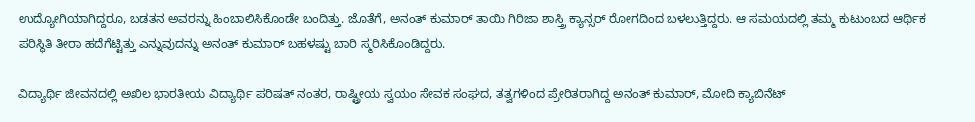ಉದ್ಯೋಗಿಯಾಗಿದ್ದರೂ, ಬಡತನ ಅವರನ್ನು ಹಿಂಬಾಲಿಸಿಕೊಂಡೇ ಬಂದಿತ್ತು. ಜೊತೆಗೆ, ಅನಂತ್ ಕುಮಾರ್ ತಾಯಿ ಗಿರಿಜಾ ಶಾಸ್ತ್ರಿ ಕ್ಯಾನ್ಸರ್ ರೋಗದಿಂದ ಬಳಲುತ್ತಿದ್ದರು. ಆ ಸಮಯದಲ್ಲಿ ತಮ್ಮ ಕುಟುಂಬದ ಆರ್ಥಿಕ ಪರಿಸ್ಥಿತಿ ತೀರಾ ಹದೆಗೆಟ್ಟಿತ್ತು ಎನ್ನುವುದನ್ನು ಅನಂತ್ ಕುಮಾರ್ ಬಹಳಷ್ಟು ಬಾರಿ ಸ್ಮರಿಸಿಕೊಂಡಿದ್ದರು.

ವಿದ್ಯಾರ್ಥಿ ಜೀವನದಲ್ಲಿ ಅಖಿಲ ಭಾರತೀಯ ವಿದ್ಯಾರ್ಥಿ ಪರಿಷತ್ ನಂತರ, ರಾಷ್ಟ್ರೀಯ ಸ್ವಯಂ ಸೇವಕ ಸಂಘದ, ತತ್ವಗಳಿಂದ ಪ್ರೇರಿತರಾಗಿದ್ದ ಅನಂತ್ ಕುಮಾರ್, ಮೋದಿ ಕ್ಯಾಬಿನೆಟ್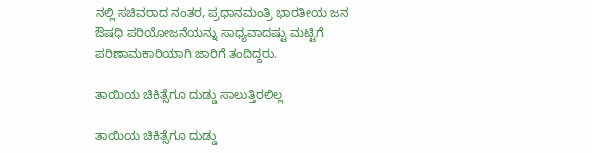ನಲ್ಲಿ ಸಚಿವರಾದ ನಂತರ, ಪ್ರಧಾನಮಂತ್ರಿ ಭಾರತೀಯ ಜನ ಔಷಧಿ ಪರಿಯೋಜನೆಯನ್ನು ಸಾಧ್ಯವಾದಷ್ಟು ಮಟ್ಟಿಗೆ ಪರಿಣಾಮಕಾರಿಯಾಗಿ ಜಾರಿಗೆ ತಂದಿದ್ದರು.

ತಾಯಿಯ ಚಿಕಿತ್ಸೆಗೂ ದುಡ್ಡು ಸಾಲುತ್ತಿರಲಿಲ್ಲ

ತಾಯಿಯ ಚಿಕಿತ್ಸೆಗೂ ದುಡ್ಡು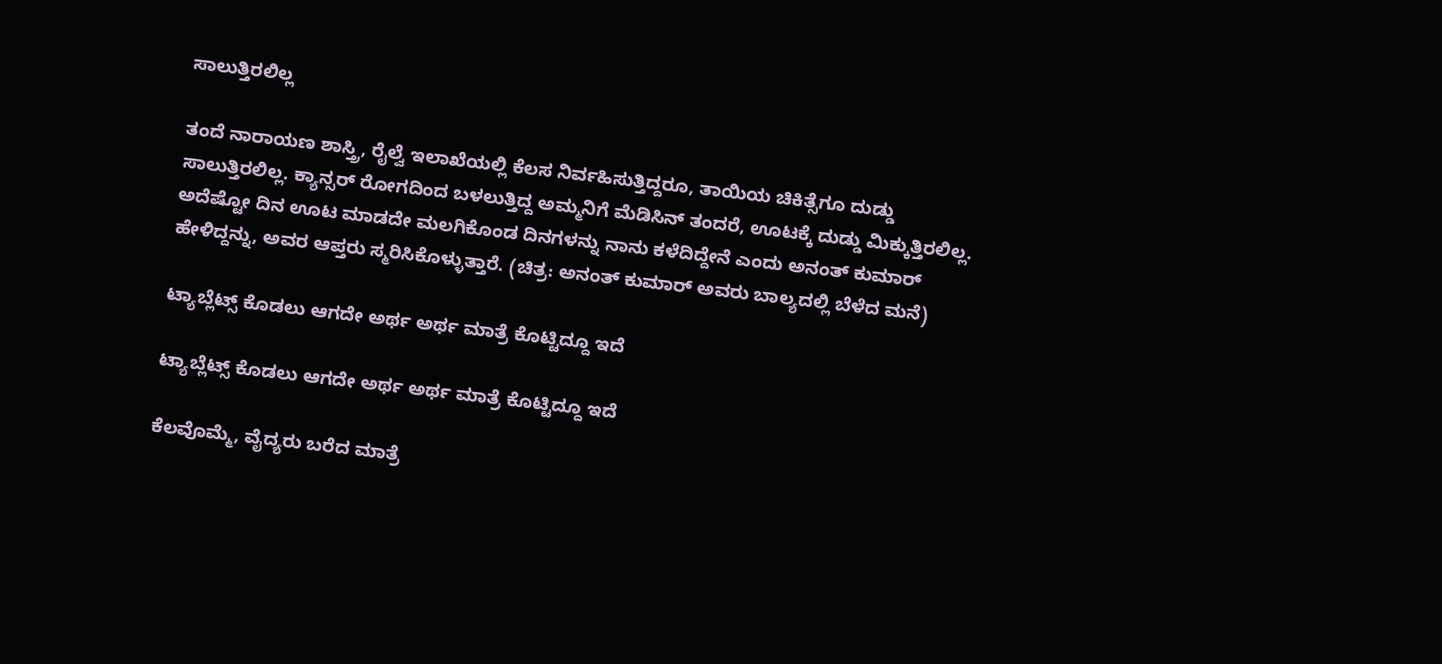ಸಾಲುತ್ತಿರಲಿಲ್ಲ

ತಂದೆ ನಾರಾಯಣ ಶಾಸ್ತ್ರಿ, ರೈಲ್ವೆ ಇಲಾಖೆಯಲ್ಲಿ ಕೆಲಸ ನಿರ್ವಹಿಸುತ್ತಿದ್ದರೂ, ತಾಯಿಯ ಚಿಕಿತ್ಸೆಗೂ ದುಡ್ಡು ಸಾಲುತ್ತಿರಲಿಲ್ಲ. ಕ್ಯಾನ್ಸರ್ ರೋಗದಿಂದ ಬಳಲುತ್ತಿದ್ದ ಅಮ್ಮನಿಗೆ ಮೆಡಿಸಿನ್ ತಂದರೆ, ಊಟಕ್ಕೆ ದುಡ್ಡು ಮಿಕ್ಕುತ್ತಿರಲಿಲ್ಲ. ಅದೆಷ್ಟೋ ದಿನ ಊಟ ಮಾಡದೇ ಮಲಗಿಕೊಂಡ ದಿನಗಳನ್ನು ನಾನು ಕಳೆದಿದ್ದೇನೆ ಎಂದು ಅನಂತ್ ಕುಮಾರ್ ಹೇಳಿದ್ದನ್ನು, ಅವರ ಆಪ್ತರು ಸ್ಮರಿಸಿಕೊಳ್ಳುತ್ತಾರೆ. (ಚಿತ್ರ: ಅನಂತ್ ಕುಮಾರ್ ಅವರು ಬಾಲ್ಯದಲ್ಲಿ ಬೆಳೆದ ಮನೆ)

ಟ್ಯಾಬ್ಲೆಟ್ಸ್ ಕೊಡಲು ಆಗದೇ ಅರ್ಥ ಅರ್ಥ ಮಾತ್ರೆ ಕೊಟ್ಟಿದ್ದೂ ಇದೆ

ಟ್ಯಾಬ್ಲೆಟ್ಸ್ ಕೊಡಲು ಆಗದೇ ಅರ್ಥ ಅರ್ಥ ಮಾತ್ರೆ ಕೊಟ್ಟಿದ್ದೂ ಇದೆ

ಕೆಲವೊಮ್ಮೆ, ವೈದ್ಯರು ಬರೆದ ಮಾತ್ರೆ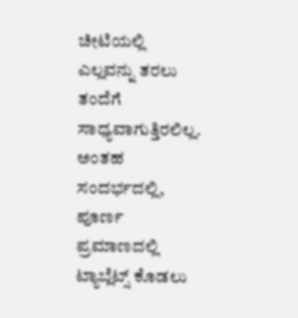ಚೀಟಿಯಲ್ಲಿ ಎಲ್ಲವನ್ನು ತರಲು ತಂದೆಗೆ ಸಾಧ್ಯವಾಗುತ್ತಿರಲಿಲ್ಲ. ಅಂತಹ ಸಂದರ್ಭದಲ್ಲಿ, ಪೂರ್ಣ ಪ್ರಮಾಣದಲ್ಲಿ ಟ್ಯಾಬ್ಲೆಟ್ಸ್ ಕೊಡಲು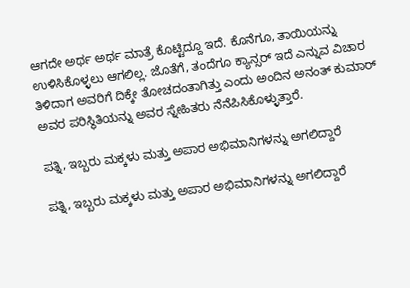ಆಗದೇ ಅರ್ಥ ಅರ್ಥ ಮಾತ್ರೆ ಕೊಟ್ಟಿದ್ದೂ ಇದೆ. ಕೊನೆಗೂ, ತಾಯಿಯನ್ನು ಉಳಿಸಿಕೊಳ್ಳಲು ಆಗಲಿಲ್ಲ. ಜೊತೆಗೆ, ತಂದೆಗೂ ಕ್ಯಾನ್ಸರ್ ಇದೆ ಎನ್ನುವ ವಿಚಾರ ತಿಳಿದಾಗ ಅವರಿಗೆ ದಿಕ್ಕೇ ತೋಚದಂತಾಗಿತ್ತು ಎಂದು ಅಂದಿನ ಅನಂತ್ ಕುಮಾರ್ ಅವರ ಪರಿಸ್ಥಿತಿಯನ್ನು ಅವರ ಸ್ನೇಹಿತರು ನೆನೆಪಿಸಿಕೊಳ್ಳುತ್ತಾರೆ.

ಪತ್ನಿ, ಇಬ್ಬರು ಮಕ್ಕಳು ಮತ್ತು ಅಪಾರ ಅಭಿಮಾನಿಗಳನ್ನು ಅಗಲಿದ್ದಾರೆ

ಪತ್ನಿ, ಇಬ್ಬರು ಮಕ್ಕಳು ಮತ್ತು ಅಪಾರ ಅಭಿಮಾನಿಗಳನ್ನು ಅಗಲಿದ್ದಾರೆ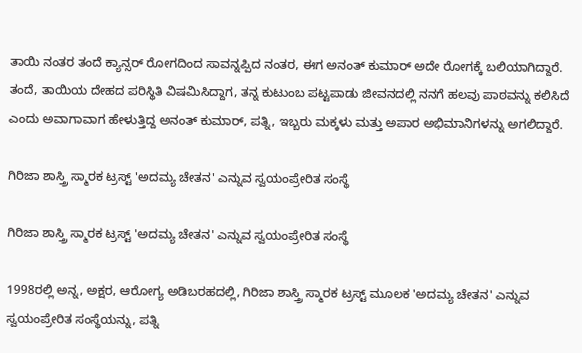ತಾಯಿ ನಂತರ ತಂದೆ ಕ್ಯಾನ್ಸರ್ ರೋಗದಿಂದ ಸಾವನ್ನಪ್ಪಿದ ನಂತರ, ಈಗ ಅನಂತ್ ಕುಮಾರ್ ಅದೇ ರೋಗಕ್ಕೆ ಬಲಿಯಾಗಿದ್ದಾರೆ. ತಂದೆ, ತಾಯಿಯ ದೇಹದ ಪರಿಸ್ಥಿತಿ ವಿಷಮಿಸಿದ್ದಾಗ, ತನ್ನ ಕುಟುಂಬ ಪಟ್ಟಪಾಡು ಜೀವನದಲ್ಲಿ ನನಗೆ ಹಲವು ಪಾಠವನ್ನು ಕಲಿಸಿದೆ ಎಂದು ಅವಾಗಾವಾಗ ಹೇಳುತ್ತಿದ್ದ ಅನಂತ್ ಕುಮಾರ್, ಪತ್ನಿ, ಇಬ್ಬರು ಮಕ್ಕಳು ಮತ್ತು ಅಪಾರ ಅಭಿಮಾನಿಗಳನ್ನು ಅಗಲಿದ್ದಾರೆ.

ಗಿರಿಜಾ ಶಾಸ್ತ್ರಿ ಸ್ಮಾರಕ ಟ್ರಸ್ಟ್ 'ಅದಮ್ಯ ಚೇತನ' ಎನ್ನುವ ಸ್ವಯಂಪ್ರೇರಿತ ಸಂಸ್ಥೆ

ಗಿರಿಜಾ ಶಾಸ್ತ್ರಿ ಸ್ಮಾರಕ ಟ್ರಸ್ಟ್ 'ಅದಮ್ಯ ಚೇತನ' ಎನ್ನುವ ಸ್ವಯಂಪ್ರೇರಿತ ಸಂಸ್ಥೆ

1998ರಲ್ಲಿ ಅನ್ನ, ಅಕ್ಷರ, ಆರೋಗ್ಯ ಅಡಿಬರಹದಲ್ಲಿ, ಗಿರಿಜಾ ಶಾಸ್ತ್ರಿ ಸ್ಮಾರಕ ಟ್ರಸ್ಟ್ ಮೂಲಕ 'ಅದಮ್ಯ ಚೇತನ' ಎನ್ನುವ ಸ್ವಯಂಪ್ರೇರಿತ ಸಂಸ್ಥೆಯನ್ನು, ಪತ್ನಿ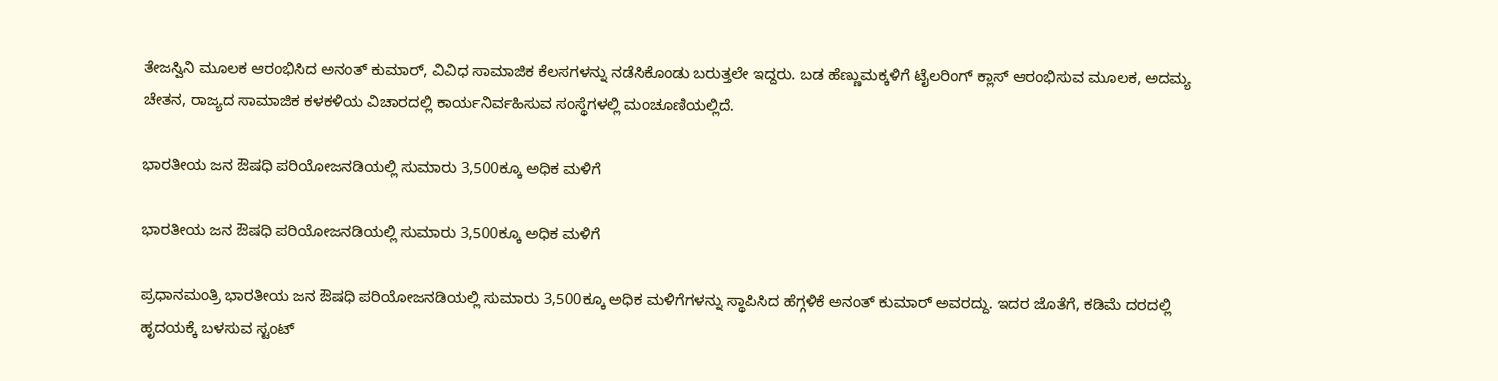ತೇಜಸ್ವಿನಿ ಮೂಲಕ ಆರಂಭಿಸಿದ ಅನಂತ್ ಕುಮಾರ್, ವಿವಿಧ ಸಾಮಾಜಿಕ ಕೆಲಸಗಳನ್ನು ನಡೆಸಿಕೊಂಡು ಬರುತ್ತಲೇ ಇದ್ದರು. ಬಡ ಹೆಣ್ಣುಮಕ್ಕಳಿಗೆ ಟೈಲರಿಂಗ್ ಕ್ಲಾಸ್ ಆರಂಭಿಸುವ ಮೂಲಕ, ಅದಮ್ಯ ಚೇತನ, ರಾಜ್ಯದ ಸಾಮಾಜಿಕ ಕಳಕಳಿಯ ವಿಚಾರದಲ್ಲಿ ಕಾರ್ಯನಿರ್ವಹಿಸುವ ಸಂಸ್ಥೆಗಳಲ್ಲಿ ಮಂಚೂಣಿಯಲ್ಲಿದೆ.

ಭಾರತೀಯ ಜನ ಔಷಧಿ ಪರಿಯೋಜನಡಿಯಲ್ಲಿ ಸುಮಾರು 3,500ಕ್ಕೂ ಅಧಿಕ ಮಳಿಗೆ

ಭಾರತೀಯ ಜನ ಔಷಧಿ ಪರಿಯೋಜನಡಿಯಲ್ಲಿ ಸುಮಾರು 3,500ಕ್ಕೂ ಅಧಿಕ ಮಳಿಗೆ

ಪ್ರಧಾನಮಂತ್ರಿ ಭಾರತೀಯ ಜನ ಔಷಧಿ ಪರಿಯೋಜನಡಿಯಲ್ಲಿ ಸುಮಾರು 3,500ಕ್ಕೂ ಅಧಿಕ ಮಳಿಗೆಗಳನ್ನು ಸ್ಥಾಪಿಸಿದ ಹೆಗ್ಗಳಿಕೆ ಅನಂತ್ ಕುಮಾರ್ ಅವರದ್ದು. ಇದರ ಜೊತೆಗೆ, ಕಡಿಮೆ ದರದಲ್ಲಿ ಹೃದಯಕ್ಕೆ ಬಳಸುವ ಸ್ಟಂಟ್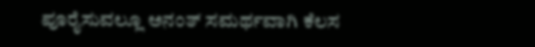ಪೂರೈಸುವಲ್ಲೂ ಅನಂತ್ ಸಮರ್ಥವಾಗಿ ಕೆಲಸ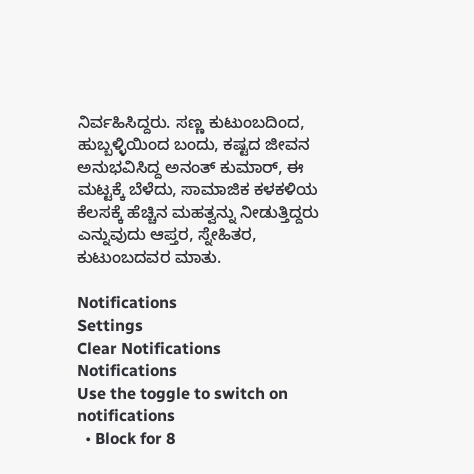ನಿರ್ವಹಿಸಿದ್ದರು. ಸಣ್ಣ ಕುಟುಂಬದಿಂದ, ಹುಬ್ಬಳ್ಳಿಯಿಂದ ಬಂದು, ಕಷ್ಟದ ಜೀವನ ಅನುಭವಿಸಿದ್ದ ಅನಂತ್ ಕುಮಾರ್, ಈ ಮಟ್ಟಕ್ಕೆ ಬೆಳೆದು, ಸಾಮಾಜಿಕ ಕಳಕಳಿಯ ಕೆಲಸಕ್ಕೆ ಹೆಚ್ಚಿನ ಮಹತ್ವನ್ನು ನೀಡುತ್ತಿದ್ದರು ಎನ್ನುವುದು ಆಪ್ತರ, ಸ್ನೇಹಿತರ, ಕುಟುಂಬದವರ ಮಾತು.

Notifications
Settings
Clear Notifications
Notifications
Use the toggle to switch on notifications
  • Block for 8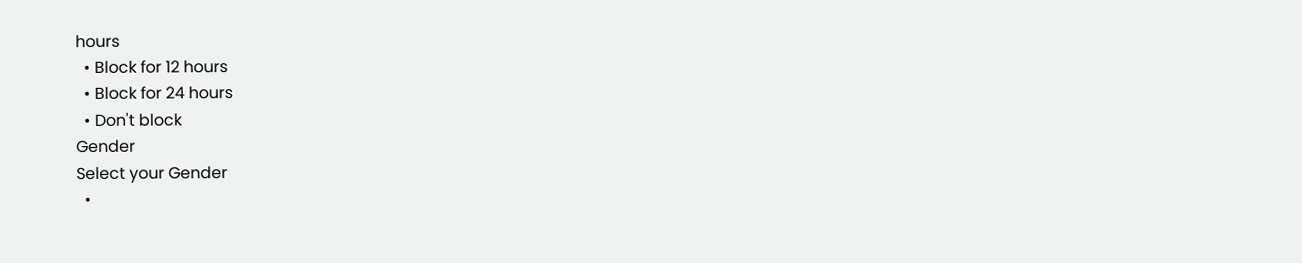hours
  • Block for 12 hours
  • Block for 24 hours
  • Don't block
Gender
Select your Gender
  •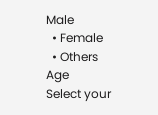Male
  • Female
  • Others
Age
Select your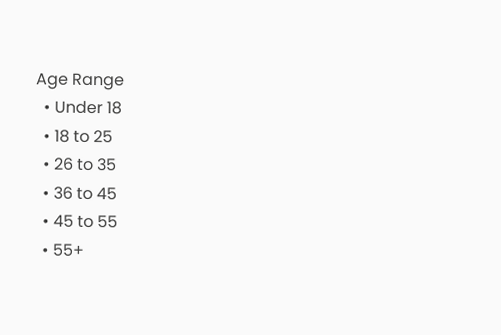Age Range
  • Under 18
  • 18 to 25
  • 26 to 35
  • 36 to 45
  • 45 to 55
  • 55+